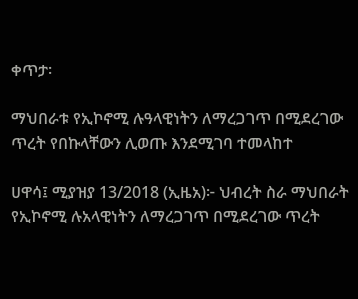ቀጥታ፡

ማህበራቱ የኢኮኖሚ ሉዓላዊነትን ለማረጋገጥ በሚደረገው ጥረት የበኩላቸውን ሊወጡ እንደሚገባ ተመላከተ

ሀዋሳ፤ ሚያዝያ 13/2018 (ኢዜአ)፦ ህብረት ስራ ማህበራት የኢኮኖሚ ሉአላዊነትን ለማረጋገጥ በሚደረገው ጥረት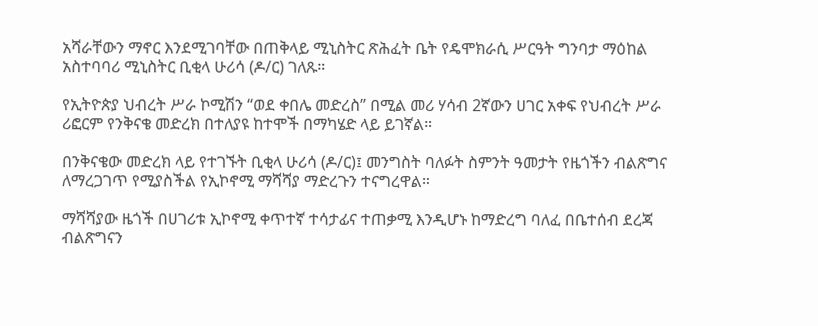አሻራቸውን ማኖር እንደሚገባቸው በጠቅላይ ሚኒስትር ጽሕፈት ቤት የዴሞክራሲ ሥርዓት ግንባታ ማዕከል አስተባባሪ ሚኒስትር ቢቂላ ሁሪሳ (ዶ/ር) ገለጹ።

የኢትዮጵያ ህብረት ሥራ ኮሚሽን “ወደ ቀበሌ መድረስ” በሚል መሪ ሃሳብ 2ኛውን ሀገር አቀፍ የህብረት ሥራ ሪፎርም የንቅናቄ መድረክ በተለያዩ ከተሞች በማካሄድ ላይ ይገኛል።

በንቅናቄው መድረክ ላይ የተገኙት ቢቂላ ሁሪሳ (ዶ/ር)፤ መንግስት ባለፉት ስምንት ዓመታት የዜጎችን ብልጽግና ለማረጋገጥ የሚያስችል የኢኮኖሚ ማሻሻያ ማድረጉን ተናግረዋል።

ማሻሻያው ዜጎች በሀገሪቱ ኢኮኖሚ ቀጥተኛ ተሳታፊና ተጠቃሚ እንዲሆኑ ከማድረግ ባለፈ በቤተሰብ ደረጃ ብልጽግናን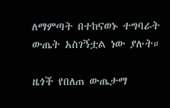ለማምጣት በተከናወኑ ተግባራት ውጤት አስገኝቷል ነው ያሉት።

ዜጎች የበለጠ ውጤታማ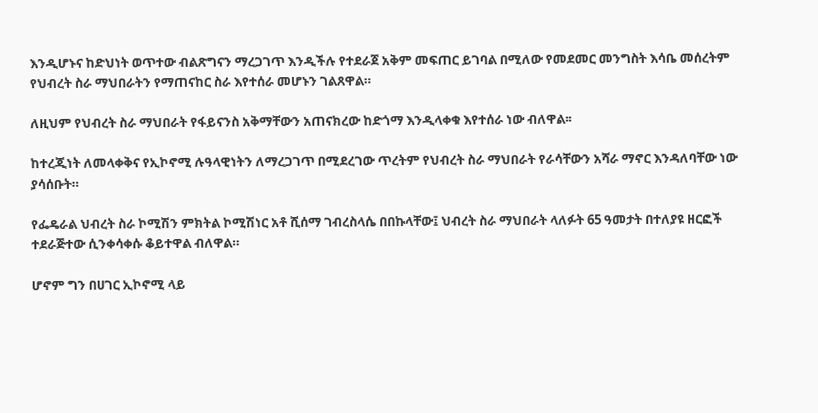እንዲሆኑና ከድህነት ወጥተው ብልጽግናን ማረጋገጥ እንዲችሉ የተደራጀ አቅም መፍጠር ይገባል በሚለው የመደመር መንግስት እሳቤ መሰረትም የህብረት ስራ ማህበራትን የማጠናከር ስራ እየተሰራ መሆኑን ገልጸዋል።

ለዚህም የህብረት ስራ ማህበራት የፋይናንስ አቅማቸውን አጠናክረው ከድጎማ እንዲላቀቁ እየተሰራ ነው ብለዋል፡፡

ከተረጂነት ለመላቀቅና የኢኮኖሚ ሉዓላዊነትን ለማረጋገጥ በሚደረገው ጥረትም የህብረት ስራ ማህበራት የራሳቸውን አሻራ ማኖር እንዳለባቸው ነው ያሳሰቡት።

የፌዴራል ህብረት ስራ ኮሚሽን ምክትል ኮሚሽነር አቶ ሺሰማ ገብረስላሴ በበኩላቸው፤ ህብረት ስራ ማህበራት ላለፉት 65 ዓመታት በተለያዩ ዘርፎች ተደራጅተው ሲንቀሳቀሱ ቆይተዋል ብለዋል።

ሆኖም ግን በሀገር ኢኮኖሚ ላይ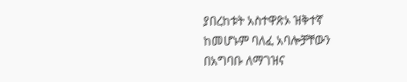ያበረከቱት አስተዋጽኦ ዝቅተኛ ከመሆኑም ባለፈ አባሎቻቸውን በአግባቡ ለማገዝና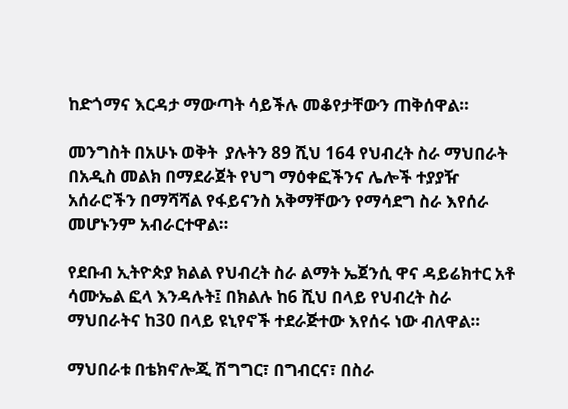ከድጎማና እርዳታ ማውጣት ሳይችሉ መቆየታቸውን ጠቅሰዋል።

መንግስት በአሁኑ ወቅት  ያሉትን 89 ሺህ 164 የህብረት ስራ ማህበራት በአዲስ መልክ በማደራጀት የህግ ማዕቀፎችንና ሌሎች ተያያዥ አሰራሮችን በማሻሻል የፋይናንስ አቅማቸውን የማሳደግ ስራ እየሰራ መሆኑንም አብራርተዋል።

የደቡብ ኢትዮጵያ ክልል የህብረት ስራ ልማት ኤጀንሲ ዋና ዳይሬክተር አቶ ሳሙኤል ፎላ እንዳሉት፤ በክልሉ ከ6 ሺህ በላይ የህብረት ስራ ማህበራትና ከ30 በላይ ዩኒየኖች ተደራጅተው እየሰሩ ነው ብለዋል።

ማህበራቱ በቴክኖሎጂ ሽግግር፣ በግብርና፣ በስራ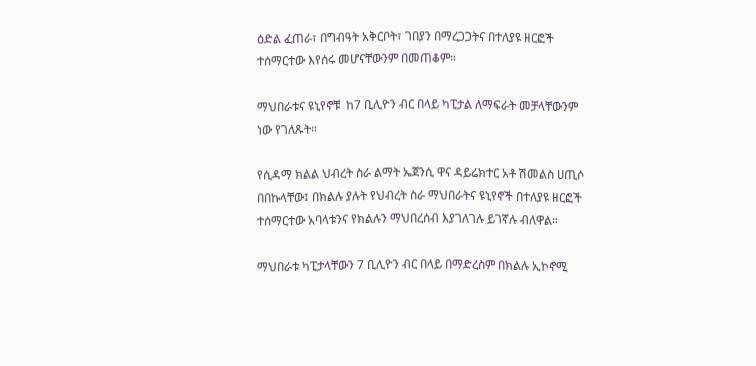ዕድል ፈጠራ፣ በግብዓት አቅርቦት፣ ገበያን በማረጋጋትና በተለያዩ ዘርፎች ተሰማርተው እየሰሩ መሆናቸውንም በመጠቆም።

ማህበራቱና ዩኒየኖቹ  ከ7 ቢሊዮን ብር በላይ ካፒታል ለማፍራት መቻላቸውንም ነው የገለጹት።

የሲዳማ ክልል ህብረት ስራ ልማት ኤጀንሲ ዋና ዳይሬክተር አቶ ሽመልስ ሀጢሶ በበኩላቸው፤ በክልሉ ያሉት የህብረት ስራ ማህበራትና ዩኒየኖች በተለያዩ ዘርፎች ተሰማርተው አባላቱንና የክልሉን ማህበረሰብ እያገለገሉ ይገኛሉ ብለዋል።

ማህበራቱ ካፒታላቸውን 7 ቢሊዮን ብር በላይ በማድረስም በክልሉ ኢኮኖሚ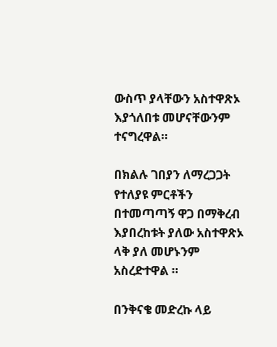ውስጥ ያላቸውን አስተዋጽኦ እያጎለበቱ መሆናቸውንም ተናግረዋል።

በክልሉ ገበያን ለማረጋጋት የተለያዩ ምርቶችን በተመጣጣኝ ዋጋ በማቅረብ እያበረከቱት ያለው አስተዋጽኦ ላቅ ያለ መሆኑንም አስረድተዋል ።

በንቅናቄ መድረኩ ላይ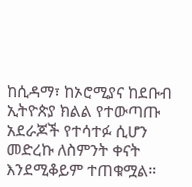ከሲዳማ፣ ከኦሮሚያና ከደቡብ ኢትዮጵያ ክልል የተውጣጡ አደራጆች የተሳተፉ ሲሆን መድረኩ ለስምንት ቀናት እንደሚቆይም ተጠቁሟል።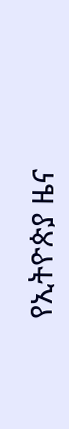የኢትዮጵያ ዜና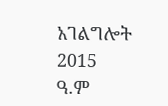አገልግሎት
2015
ዓ.ም